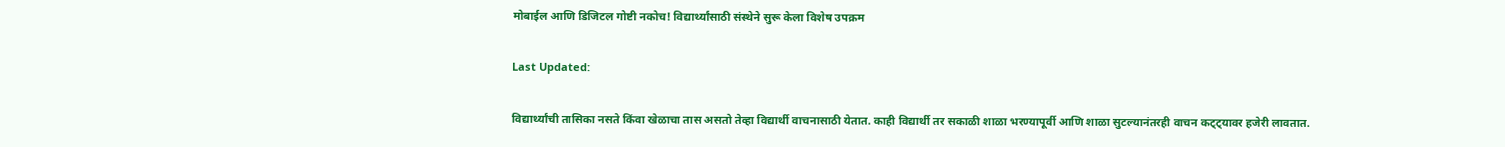मोबाईल आणि डिजिटल गोष्टी नकोच! विद्यार्थ्यांसाठी संस्थेने सुरू केला विशेष उपक्रम

Last Updated:

विद्यार्थ्यांची तासिका नसते किंवा खेळाचा तास असतो तेव्हा विद्यार्थी वाचनासाठी येतात. काही विद्यार्थी तर सकाळी शाळा भरण्यापूर्वी आणि शाळा सुटल्यानंतरही वाचन कट्ट्यावर हजेरी लावतात.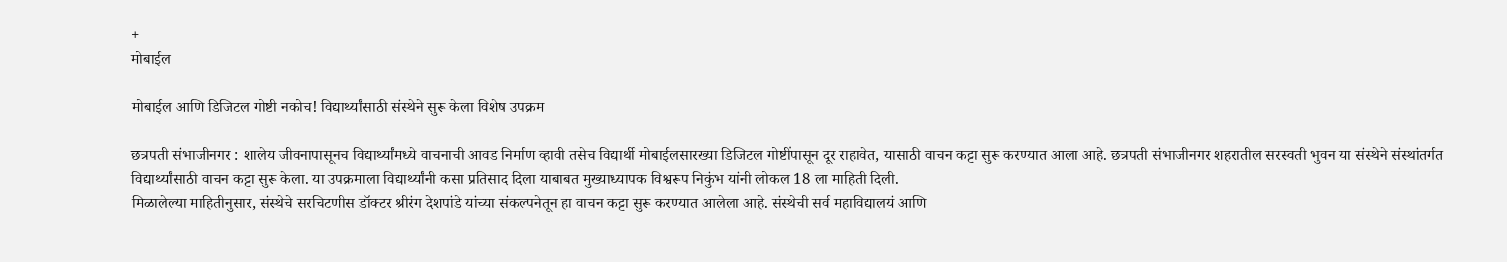+
मोबाईल

मोबाईल आणि डिजिटल गोष्टी नकोच! विद्यार्थ्यांसाठी संस्थेने सुरू केला विशेष उपक्रम

छत्रपती संभाजीनगर : शालेय जीवनापासूनच विद्यार्थ्यांमध्ये वाचनाची आवड निर्माण व्हावी तसेच विद्यार्थी मोबाईलसारख्या डिजिटल गोष्टींपासून दूर राहावेत, यासाठी वाचन कट्टा सुरू करण्यात आला आहे. छत्रपती संभाजीनगर शहरातील सरस्वती भुवन या संस्थेने संस्थांतर्गत विद्यार्थ्यांसाठी वाचन कट्टा सुरू केला. या उपक्रमाला विद्यार्थ्यांनी कसा प्रतिसाद दिला याबाबत मुख्याध्यापक विश्वरूप निकुंभ यांनी लोकल 18 ला माहिती दिली.
मिळालेल्या माहितीनुसार, संस्थेचे सरचिटणीस डॉक्टर श्रीरंग देशपांडे यांच्या संकल्पनेतून हा वाचन कट्टा सुरू करण्यात आलेला आहे. संस्थेची सर्व महाविद्यालयं आणि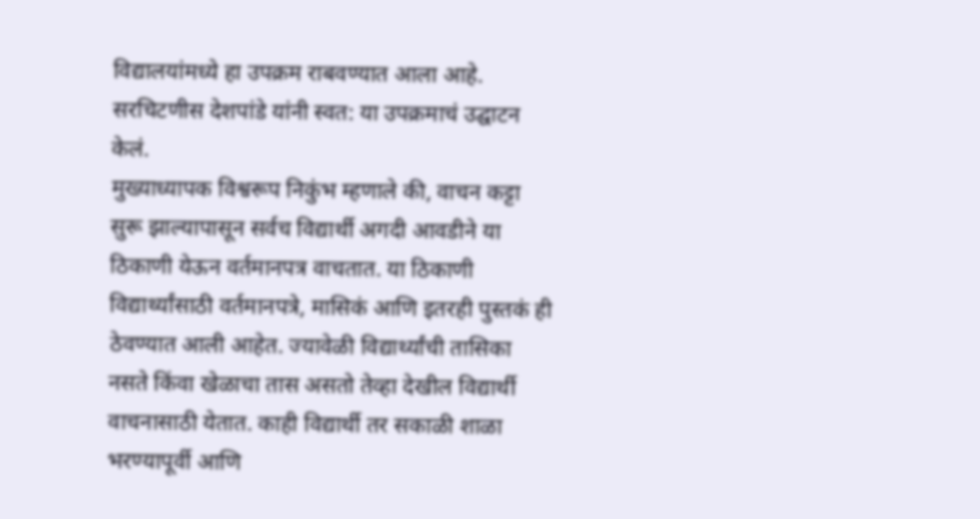विद्यालयांमध्ये हा उपक्रम राबवण्यात आला आहे. सरचिटणीस देशपांडे यांनी स्वत: या उपक्रमाचं उद्घाटन केलं.
मुख्याध्यापक विश्वरूप निकुंभ म्हणाले की, वाचन कट्टा सुरू झाल्यापासून सर्वच विद्यार्थी अगदी आवडीने या ठिकाणी येऊन वर्तमानपत्र वाचतात. या ठिकाणी विद्यार्थ्यांसाठी वर्तमानपत्रे, मासिकं आणि इतरही पुस्तकं ही ठेवण्यात आली आहेत. ज्यावेळी विद्यार्थ्यांची तासिका नसते किंवा खेळाचा तास असतो तेव्हा देखील विद्यार्थी वाचनासाठी येतात. काही विद्यार्थी तर सकाळी शाळा भरण्यापूर्वी आणि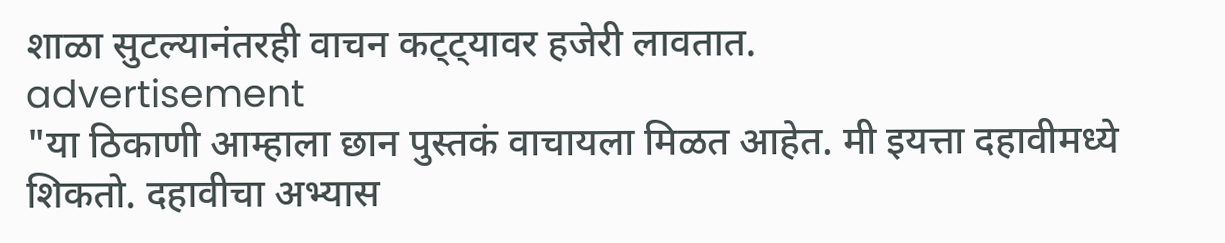शाळा सुटल्यानंतरही वाचन कट्ट्यावर हजेरी लावतात.
advertisement
"या ठिकाणी आम्हाला छान पुस्तकं वाचायला मिळत आहेत. मी इयत्ता दहावीमध्ये शिकतो. दहावीचा अभ्यास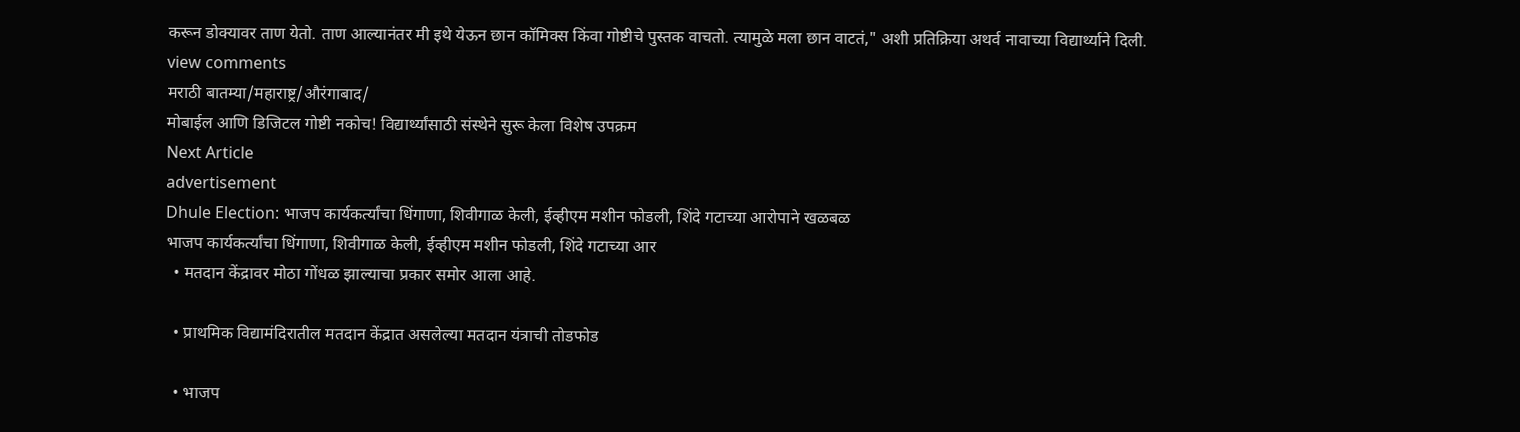करून डोक्यावर ताण येतो. ताण आल्यानंतर मी इथे येऊन छान कॉमिक्स किंवा गोष्टीचे पुस्तक वाचतो. त्यामुळे मला छान वाटतं," अशी प्रतिक्रिया अथर्व नावाच्या विद्यार्थ्याने दिली.
view comments
मराठी बातम्या/महाराष्ट्र/औरंगाबाद/
मोबाईल आणि डिजिटल गोष्टी नकोच! विद्यार्थ्यांसाठी संस्थेने सुरू केला विशेष उपक्रम
Next Article
advertisement
Dhule Election: भाजप कार्यकर्त्यांचा धिंगाणा, शिवीगाळ केली, ईव्हीएम मशीन फोडली, शिंदे गटाच्या आरोपाने खळबळ
भाजप कार्यकर्त्यांचा धिंगाणा, शिवीगाळ केली, ईव्हीएम मशीन फोडली, शिंदे गटाच्या आर
  • मतदान केंद्रावर मोठा गोंधळ झाल्याचा प्रकार समोर आला आहे.

  • प्राथमिक विद्यामंदिरातील मतदान केंद्रात असलेल्या मतदान यंत्राची तोडफोड

  • भाजप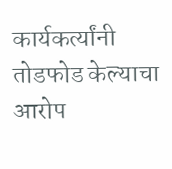कार्यकर्त्यांनी तोडफोड केल्याचा आरोप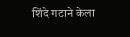शिंदे गटाने केला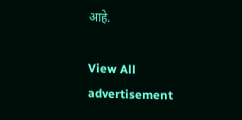आहे.

View All
advertisement